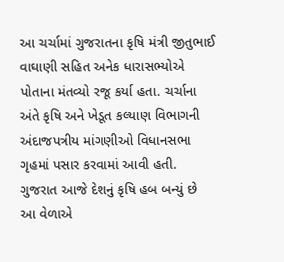આ ચર્ચામાં ગુજરાતના કૃષિ મંત્રી જીતુભાઈ વાઘાણી સહિત અનેક ધારાસભ્યોએ પોતાના મંતવ્યો રજૂ કર્યા હતા. ચર્ચાના અંતે કૃષિ અને ખેડૂત કલ્યાણ વિભાગની અંદાજપત્રીય માંગણીઓ વિધાનસભા ગૃહમાં પસાર કરવામાં આવી હતી.
ગુજરાત આજે દેશનું કૃષિ હબ બન્યું છે
આ વેળાએ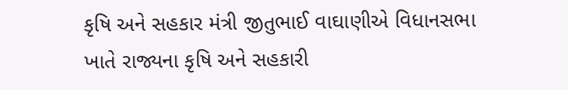કૃષિ અને સહકાર મંત્રી જીતુભાઈ વાઘાણીએ વિધાનસભા ખાતે રાજ્યના કૃષિ અને સહકારી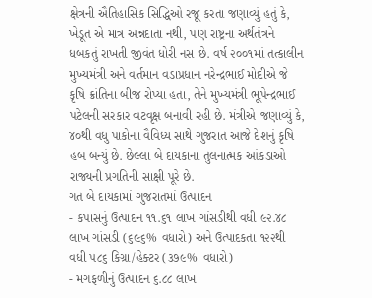ક્ષેત્રની ઐતિહાસિક સિદ્ધિઓ રજૂ કરતા જણાવ્યું હતું કે, ખેડૂત એ માત્ર અન્નદાતા નથી, પણ રાષ્ટ્રના અર્થતંત્રને ધબકતું રાખતી જીવંત ધોરી નસ છે. વર્ષ ૨૦૦૧માં તત્કાલીન મુખ્યમંત્રી અને વર્તમાન વડાપ્રધાન નરેન્દ્રભાઈ મોદીએ જે કૃષિ ક્રાંતિના બીજ રોપ્યા હતા, તેને મુખ્યમંત્રી ભૂપેન્દ્રભાઈ પટેલની સરકાર વટવૃક્ષ બનાવી રહી છે. મંત્રીએ જણાવ્યું કે, ૪૦થી વધુ પાકોના વૈવિધ્ય સાથે ગુજરાત આજે દેશનું કૃષિ હબ બન્યું છે. છેલ્લા બે દાયકાના તુલનાત્મક આંકડાઓ રાજ્યની પ્રગતિની સાક્ષી પૂરે છે.
ગત બે દાયકામાં ગુજરાતમાં ઉત્પાદન
- કપાસનું ઉત્પાદન ૧૧.૬૧ લાખ ગાંસડીથી વધી ૯૨.૪૮ લાખ ગાંસડી (૬૯૬% વધારો) અને ઉત્પાદકતા ૧૨૨થી વધી ૫૮૬ કિગ્રા/હેક્ટર (૩૭૯% વધારો)
- મગફળીનું ઉત્પાદન ૬.૮૮ લાખ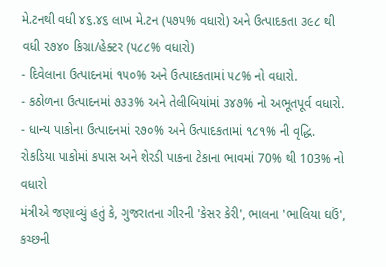મે.ટનથી વધી ૪૬.૪૬ લાખ મે.ટન (૫૭૫% વધારો) અને ઉત્પાદકતા ૩૯૮ થી વધી ૨૭૪૦ કિગ્રા/હેક્ટર (૫૮૮% વધારો)
- દિવેલાના ઉત્પાદનમાં ૧૫૦% અને ઉત્પાદકતામાં ૫૮% નો વધારો.
- કઠોળના ઉત્પાદનમાં ૭૩૩% અને તેલીબિયાંમાં ૩૪૭% નો અભૂતપૂર્વ વધારો.
- ધાન્ય પાકોના ઉત્પાદનમાં ૨૭૦% અને ઉત્પાદકતામાં ૧૮૧% ની વૃદ્ધિ.
રોકડિયા પાકોમાં કપાસ અને શેરડી પાકના ટેકાના ભાવમાં 70% થી 103% નો વધારો
મંત્રીએ જણાવ્યું હતું કે, ગુજરાતના ગીરની 'કેસર કેરી', ભાલના 'ભાલિયા ઘઉં', કચ્છની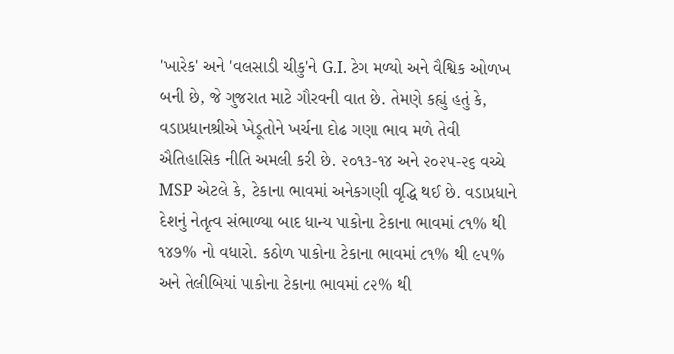'ખારેક' અને 'વલસાડી ચીકુ'ને G.I. ટેગ મળ્યો અને વૈશ્વિક ઓળખ બની છે, જે ગુજરાત માટે ગૌરવની વાત છે. તેમણે કહ્યું હતું કે, વડાપ્રધાનશ્રીએ ખેડૂતોને ખર્ચના દોઢ ગણા ભાવ મળે તેવી ઐતિહાસિક નીતિ અમલી કરી છે. ૨૦૧૩-૧૪ અને ૨૦૨૫-૨૬ વચ્ચે MSP એટલે કે, ટેકાના ભાવમાં અનેકગણી વૃદ્ધિ થઈ છે. વડાપ્રધાને દેશનું નેતૃત્વ સંભાળ્યા બાદ ધાન્ય પાકોના ટેકાના ભાવમાં ૮૧% થી ૧૪૭% નો વધારો. કઠોળ પાકોના ટેકાના ભાવમાં ૮૧% થી ૯૫% અને તેલીબિયાં પાકોના ટેકાના ભાવમાં ૮૨% થી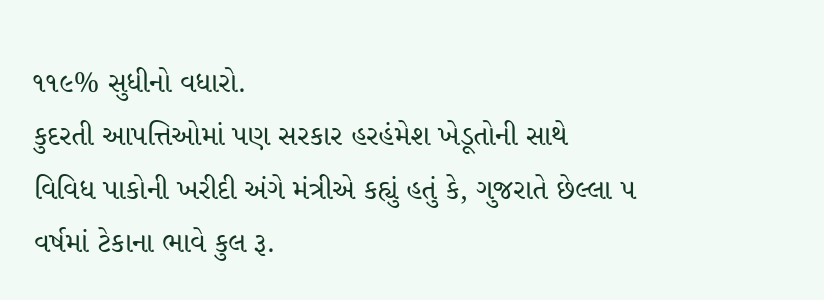૧૧૯% સુધીનો વધારો.
કુદરતી આપત્તિઓમાં પણ સરકાર હરહંમેશ ખેડૂતોની સાથે
વિવિધ પાકોની ખરીદી અંગે મંત્રીએ કહ્યું હતું કે, ગુજરાતે છેલ્લા ૫ વર્ષમાં ટેકાના ભાવે કુલ રૂ.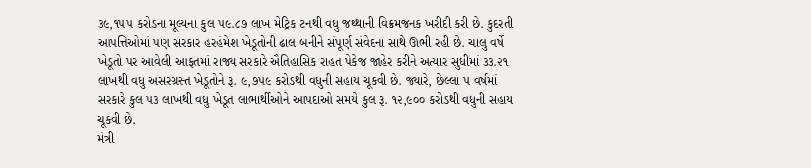૩૯,૧૫૫ કરોડના મૂલ્યના કુલ ૫૯.૮૭ લાખ મેટ્રિક ટનથી વધુ જથ્થાની વિક્રમજનક ખરીદી કરી છે. કુદરતી આપત્તિઓમાં પણ સરકાર હરહંમેશ ખેડૂતોની ઢાલ બનીને સંપૂર્ણ સંવેદના સાથે ઊભી રહી છે. ચાલુ વર્ષે ખેડૂતો પર આવેલી આફતમાં રાજ્ય સરકારે ઐતિહાસિક રાહત પેકેજ જાહેર કરીને અત્યાર સુધીમાં ૩૩.૨૧ લાખથી વધુ અસરગ્રસ્ત ખેડૂતોને રૂ. ૯,૭૫૯ કરોડથી વધુની સહાય ચૂકવી છે. જ્યારે, છેલ્લા ૫ વર્ષમાં સરકારે કુલ ૫૩ લાખથી વધુ ખેડૂત લાભાર્થીઓને આપદાઓ સમયે કુલ રૂ. ૧૨,૯૦૦ કરોડથી વધુની સહાય ચૂકવી છે.
મંત્રી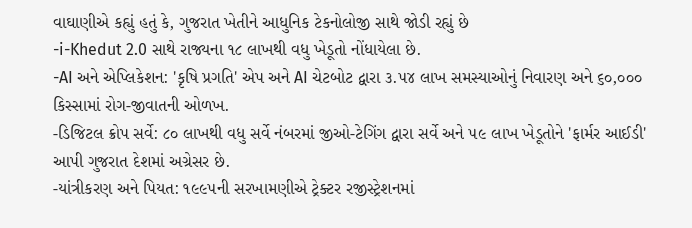વાઘાણીએ કહ્યું હતું કે, ગુજરાત ખેતીને આધુનિક ટેકનોલોજી સાથે જોડી રહ્યું છે
-i-Khedut 2.0 સાથે રાજ્યના ૧૮ લાખથી વધુ ખેડૂતો નોંધાયેલા છે.
-AI અને એપ્લિકેશન: 'કૃષિ પ્રગતિ' એપ અને AI ચેટબોટ દ્વારા ૩.૫૪ લાખ સમસ્યાઓનું નિવારણ અને ૬૦,૦૦૦ કિસ્સામાં રોગ-જીવાતની ઓળખ.
-ડિજિટલ ક્રોપ સર્વે: ૮૦ લાખથી વધુ સર્વે નંબરમાં જીઓ-ટેગિંગ દ્વારા સર્વે અને ૫૯ લાખ ખેડૂતોને 'ફાર્મર આઈડી' આપી ગુજરાત દેશમાં અગ્રેસર છે.
-યાંત્રીકરણ અને પિયત: ૧૯૯૫ની સરખામણીએ ટ્રેક્ટર રજીસ્ટ્રેશનમાં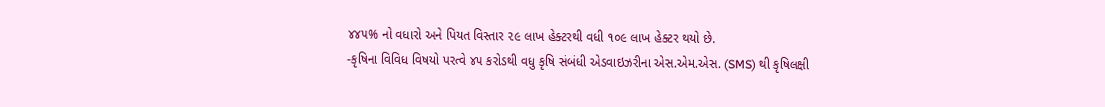૪૪૫% નો વધારો અને પિયત વિસ્તાર ૨૯ લાખ હેક્ટરથી વધી ૧૦૯ લાખ હેક્ટર થયો છે.
-કૃષિના વિવિધ વિષયો પરત્વે ૪૫ કરોડથી વધુ કૃષિ સંબંધી એડવાઇઝરીના એસ.એમ.એસ. (SMS) થી કૃષિલક્ષી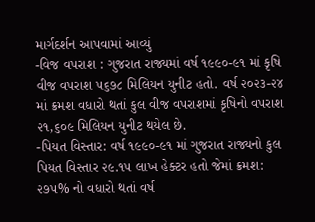માર્ગદર્શન આપવામાં આવ્યું
-વિજ વપરાશ : ગુજરાત રાજ્યમાં વર્ષ ૧૯૯૦-૯૧ માં કૃષિ વીજ વપરાશ ૫૬૭૮ મિલિયન યુનીટ હતો. વર્ષ ૨૦૨૩-૨૪ માં ક્રમશ વધારો થતાં કુલ વીજ વપરાશમાં કૃષિનો વપરાશ ૨૧,૬૦૯ મિલિયન યુનીટ થયેલ છે.
-પિયત વિસ્તાર: વર્ષ ૧૯૯૦-૯૧ માં ગુજરાત રાજ્યનો કુલ પિયત વિસ્તાર ૨૯.૧૫ લાખ હેક્ટર હતો જેમાં ક્રમશ: ૨૭૫% નો વધારો થતાં વર્ષ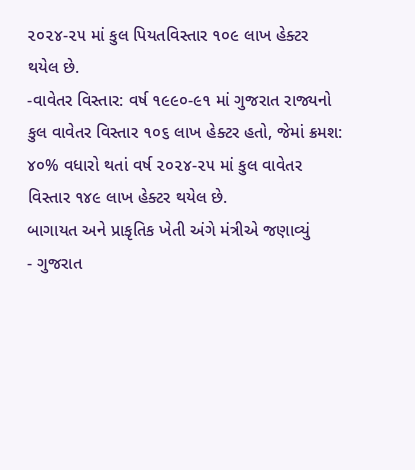૨૦૨૪-૨૫ માં કુલ પિયતવિસ્તાર ૧૦૯ લાખ હેક્ટર થયેલ છે.
-વાવેતર વિસ્તાર: વર્ષ ૧૯૯૦-૯૧ માં ગુજરાત રાજ્યનો કુલ વાવેતર વિસ્તાર ૧૦૬ લાખ હેક્ટર હતો, જેમાં ક્રમશ: ૪૦% વધારો થતાં વર્ષ ૨૦૨૪-૨૫ માં કુલ વાવેતર વિસ્તાર ૧૪૯ લાખ હેક્ટર થયેલ છે.
બાગાયત અને પ્રાકૃતિક ખેતી અંગે મંત્રીએ જણાવ્યું
- ગુજરાત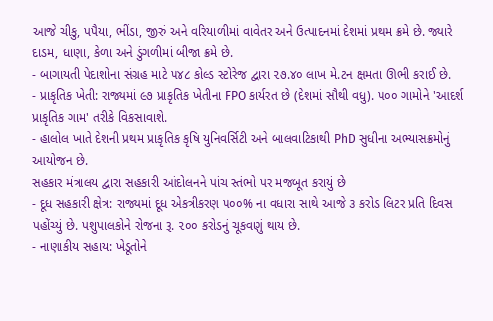આજે ચીકુ, પપૈયા, ભીંડા, જીરું અને વરિયાળીમાં વાવેતર અને ઉત્પાદનમાં દેશમાં પ્રથમ ક્રમે છે. જ્યારે દાડમ, ધાણા, કેળા અને ડુંગળીમાં બીજા ક્રમે છે.
- બાગાયતી પેદાશોના સંગ્રહ માટે ૫૪૮ કોલ્ડ સ્ટોરેજ દ્વારા ૨૭.૪૦ લાખ મે.ટન ક્ષમતા ઊભી કરાઈ છે.
- પ્રાકૃતિક ખેતી: રાજ્યમાં ૯૭ પ્રાકૃતિક ખેતીના FPO કાર્યરત છે (દેશમાં સૌથી વધુ). ૫૦૦ ગામોને 'આદર્શ પ્રાકૃતિક ગામ' તરીકે વિકસાવાશે.
- હાલોલ ખાતે દેશની પ્રથમ પ્રાકૃતિક કૃષિ યુનિવર્સિટી અને બાલવાટિકાથી PhD સુધીના અભ્યાસક્રમોનું આયોજન છે.
સહકાર મંત્રાલય દ્વારા સહકારી આંદોલનને પાંચ સ્તંભો પર મજબૂત કરાયું છે
- દૂધ સહકારી ક્ષેત્ર: રાજ્યમાં દૂધ એકત્રીકરણ ૫૦૦% ના વધારા સાથે આજે ૩ કરોડ લિટર પ્રતિ દિવસ પહોંચ્યું છે. પશુપાલકોને રોજના રૂ. ૨૦૦ કરોડનું ચૂકવણું થાય છે.
- નાણાકીય સહાય: ખેડૂતોને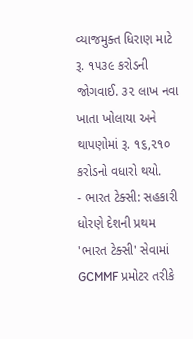વ્યાજમુક્ત ધિરાણ માટે રૂ. ૧૫૩૯ કરોડની જોગવાઈ. ૩૨ લાખ નવા ખાતા ખોલાયા અને થાપણોમાં રૂ. ૧૬,૨૧૦ કરોડનો વધારો થયો.
- ભારત ટેક્સી: સહકારી ધોરણે દેશની પ્રથમ 'ભારત ટેક્સી' સેવામાં GCMMF પ્રમોટર તરીકે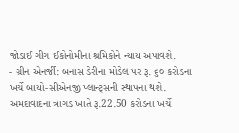જોડાઈ ગીગ ઈકોનોમીના શ્રમિકોને ન્યાય અપાવશે.
- ગ્રીન એનર્જી: બનાસ ડેરીના મોડેલ પર રૂ. ૬૦ કરોડના ખર્ચે બાયો-સીએનજી પ્લાન્ટ્સની સ્થાપના થશે.
અમદાવાદના ત્રાગડ ખાતે રૂ.22.50 કરોડના ખર્ચે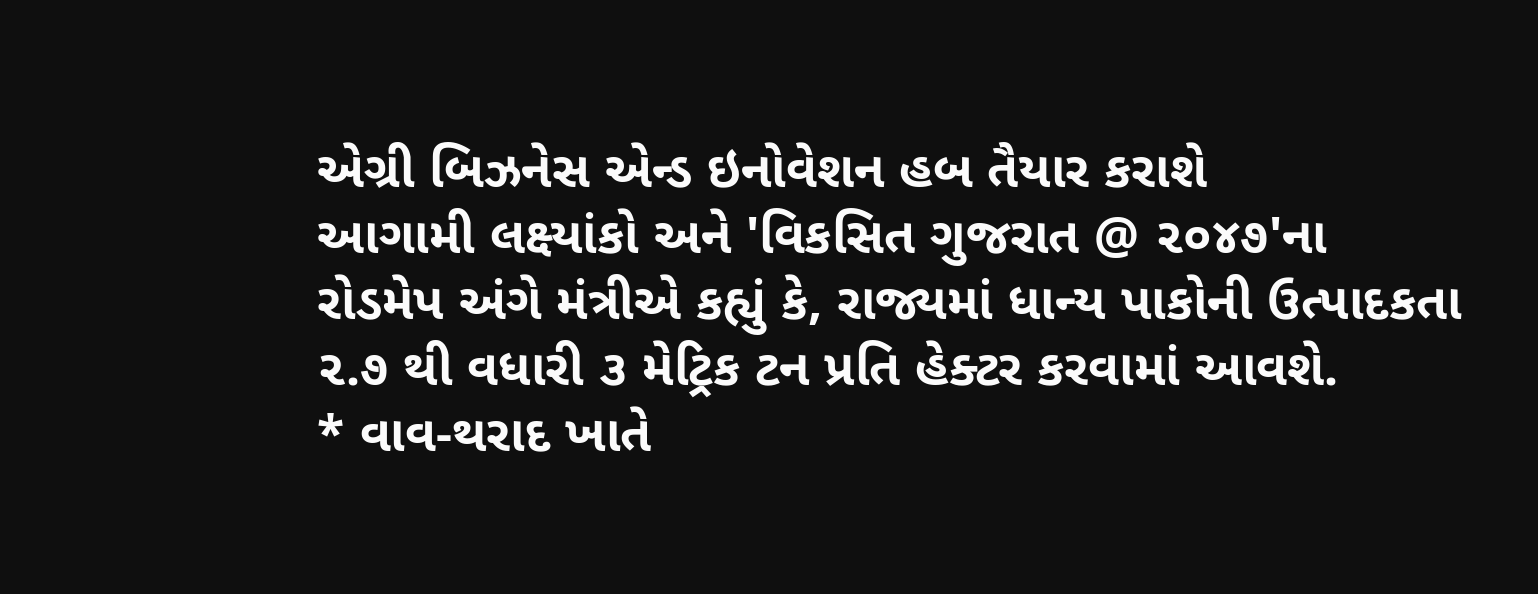એગ્રી બિઝનેસ એન્ડ ઇનોવેશન હબ તૈયાર કરાશે
આગામી લક્ષ્યાંકો અને 'વિકસિત ગુજરાત @ ૨૦૪૭'ના રોડમેપ અંગે મંત્રીએ કહ્યું કે, રાજ્યમાં ધાન્ય પાકોની ઉત્પાદકતા ૨.૭ થી વધારી ૩ મેટ્રિક ટન પ્રતિ હેક્ટર કરવામાં આવશે.
* વાવ-થરાદ ખાતે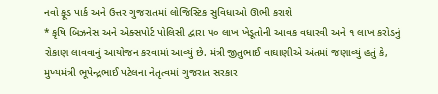નવો ફૂડ પાર્ક અને ઉત્તર ગુજરાતમાં લોજિસ્ટિક સુવિધાઓ ઊભી કરાશે
* કૃષિ બિઝનેસ અને એક્સપોર્ટ પોલિસી દ્વારા ૫૦ લાખ ખેડૂતોની આવક વધારવી અને ૧ લાખ કરોડનું રોકાણ લાવવાનું આયોજન કરવામાં આવ્યું છે. મંત્રી જીતુભાઈ વાઘાણીએ અંતમાં જણાવ્યું હતું કે, મુખ્યમંત્રી ભૂપેન્દ્રભાઈ પટેલના નેતૃત્વમાં ગુજરાત સરકાર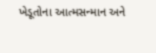ખેડૂતોના આત્મસન્માન અને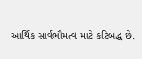આર્થિક સાર્વભૌમત્વ માટે કટિબદ્ધ છે.